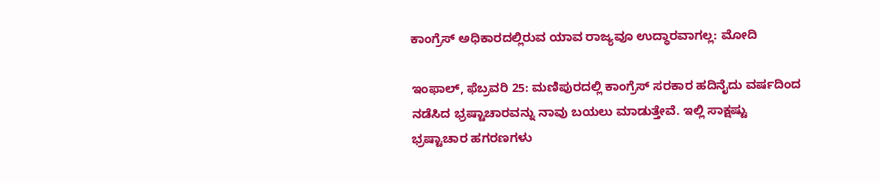ಕಾಂಗ್ರೆಸ್ ಅಧಿಕಾರದಲ್ಲಿರುವ ಯಾವ ರಾಜ್ಯವೂ ಉದ್ಧಾರವಾಗಲ್ಲ: ಮೋದಿ

ಇಂಫಾಲ್, ಫೆಬ್ರವರಿ 25: ಮಣಿಪುರದಲ್ಲಿ ಕಾಂಗ್ರೆಸ್ ಸರಕಾರ ಹದಿನೈದು ವರ್ಷದಿಂದ ನಡೆಸಿದ ಭ್ರಷ್ಟಾಚಾರವನ್ನು ನಾವು ಬಯಲು ಮಾಡುತ್ತೇವೆ. ಇಲ್ಲಿ ಸಾಕ್ಷಷ್ಟು ಭ್ರಷ್ಟಾಚಾರ ಹಗರಣಗಳು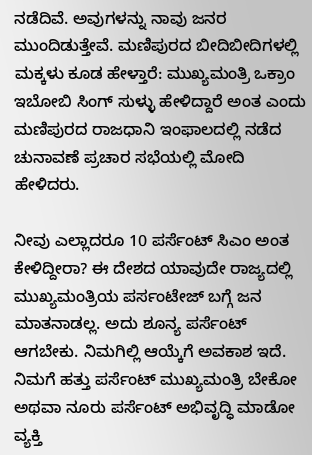ನಡೆದಿವೆ. ಅವುಗಳನ್ನು ನಾವು ಜನರ ಮುಂದಿಡುತ್ತೇವೆ. ಮಣಿಪುರದ ಬೀದಿಬೀದಿಗಳಲ್ಲಿ ಮಕ್ಕಳು ಕೂಡ ಹೇಳ್ತಾರೆ: ಮುಖ್ಯಮಂತ್ರಿ ಒಕ್ರಾಂ ಇಬೋಬಿ ಸಿಂಗ್ ಸುಳ್ಳು ಹೇಳಿದ್ದಾರೆ ಅಂತ ಎಂದು ಮಣಿಪುರದ ರಾಜಧಾನಿ ಇಂಫಾಲದಲ್ಲಿ ನಡೆದ ಚುನಾವಣೆ ಪ್ರಚಾರ ಸಭೆಯಲ್ಲಿ ಮೋದಿ ಹೇಳಿದರು.

ನೀವು ಎಲ್ಲಾದರೂ 10 ಪರ್ಸೆಂಟ್ ಸಿಎಂ ಅಂತ ಕೇಳಿದ್ದೀರಾ? ಈ ದೇಶದ ಯಾವುದೇ ರಾಜ್ಯದಲ್ಲಿ ಮುಖ್ಯಮಂತ್ರಿಯ ಪರ್ಸಂಟೇಜ್ ಬಗ್ಗೆ ಜನ ಮಾತನಾಡಲ್ಲ. ಅದು ಶೂನ್ಯ ಪರ್ಸೆಂಟ್ ಆಗಬೇಕು. ನಿಮಗಿಲ್ಲಿ ಆಯ್ಕೆಗೆ ಅವಕಾಶ ಇದೆ. ನಿಮಗೆ ಹತ್ತು ಪರ್ಸೆಂಟ್ ಮುಖ್ಯಮಂತ್ರಿ ಬೇಕೋ ಅಥವಾ ನೂರು ಪರ್ಸೆಂಟ್ ಅಭಿವೃದ್ಧಿ ಮಾಡೋ ವ್ಯಕ್ತಿ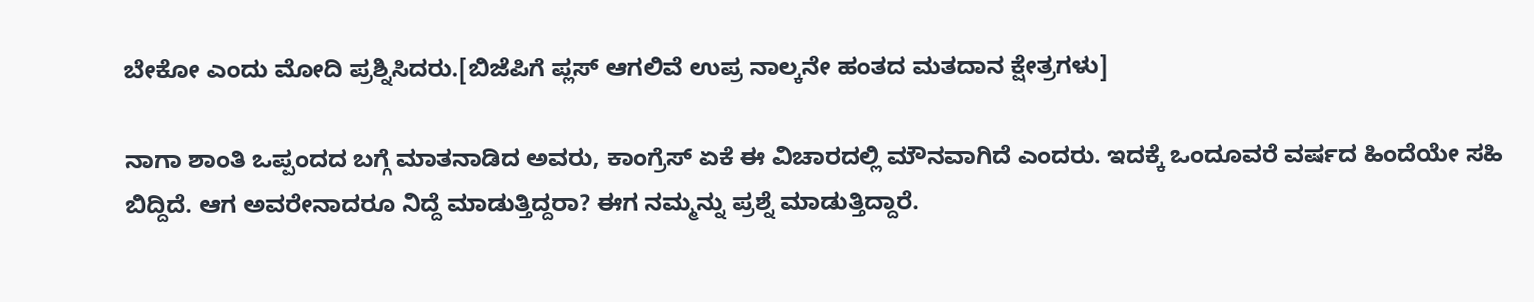ಬೇಕೋ ಎಂದು ಮೋದಿ ಪ್ರಶ್ನಿಸಿದರು.[ಬಿಜೆಪಿಗೆ ಪ್ಲಸ್ ಆಗಲಿವೆ ಉಪ್ರ ನಾಲ್ಕನೇ ಹಂತದ ಮತದಾನ ಕ್ಷೇತ್ರಗಳು]

ನಾಗಾ ಶಾಂತಿ ಒಪ್ಪಂದದ ಬಗ್ಗೆ ಮಾತನಾಡಿದ ಅವರು, ಕಾಂಗ್ರೆಸ್ ಏಕೆ ಈ ವಿಚಾರದಲ್ಲಿ ಮೌನವಾಗಿದೆ ಎಂದರು. ಇದಕ್ಕೆ ಒಂದೂವರೆ ವರ್ಷದ ಹಿಂದೆಯೇ ಸಹಿ ಬಿದ್ದಿದೆ. ಆಗ ಅವರೇನಾದರೂ ನಿದ್ದೆ ಮಾಡುತ್ತಿದ್ದರಾ? ಈಗ ನಮ್ಮನ್ನು ಪ್ರಶ್ನೆ ಮಾಡುತ್ತಿದ್ದಾರೆ.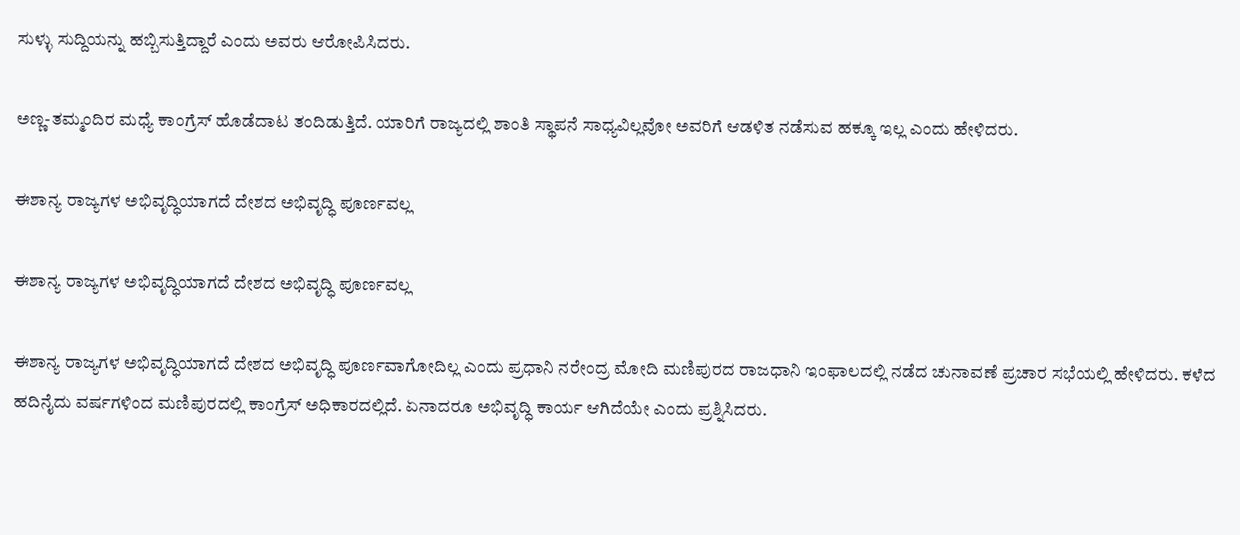ಸುಳ್ಳು ಸುದ್ದಿಯನ್ನು ಹಬ್ಬಿಸುತ್ತಿದ್ದಾರೆ ಎಂದು ಅವರು ಆರೋಪಿಸಿದರು.

ಅಣ್ಣ-ತಮ್ಮಂದಿರ ಮಧ್ಯೆ ಕಾಂಗ್ರೆಸ್ ಹೊಡೆದಾಟ ತಂದಿಡುತ್ತಿದೆ. ಯಾರಿಗೆ ರಾಜ್ಯದಲ್ಲಿ ಶಾಂತಿ ಸ್ಥಾಪನೆ ಸಾಧ್ಯವಿಲ್ಲವೋ ಅವರಿಗೆ ಆಡಳಿತ ನಡೆಸುವ ಹಕ್ಕೂ ಇಲ್ಲ ಎಂದು ಹೇಳಿದರು.

ಈಶಾನ್ಯ ರಾಜ್ಯಗಳ ಅಭಿವೃದ್ಧಿಯಾಗದೆ ದೇಶದ ಅಭಿವೃದ್ಧಿ ಪೂರ್ಣವಲ್ಲ

ಈಶಾನ್ಯ ರಾಜ್ಯಗಳ ಅಭಿವೃದ್ಧಿಯಾಗದೆ ದೇಶದ ಅಭಿವೃದ್ಧಿ ಪೂರ್ಣವಲ್ಲ

ಈಶಾನ್ಯ ರಾಜ್ಯಗಳ ಅಭಿವೃದ್ಧಿಯಾಗದೆ ದೇಶದ ಅಭಿವೃದ್ಧಿ ಪೂರ್ಣವಾಗೋದಿಲ್ಲ ಎಂದು ಪ್ರಧಾನಿ ನರೇಂದ್ರ ಮೋದಿ ಮಣಿಪುರದ ರಾಜಧಾನಿ ಇಂಫಾಲದಲ್ಲಿ ನಡೆದ ಚುನಾವಣೆ ಪ್ರಚಾರ ಸಭೆಯಲ್ಲಿ ಹೇಳಿದರು. ಕಳೆದ ಹದಿನೈದು ವರ್ಷಗಳಿಂದ ಮಣಿಪುರದಲ್ಲಿ ಕಾಂಗ್ರೆಸ್ ಅಧಿಕಾರದಲ್ಲಿದೆ. ಏನಾದರೂ ಅಭಿವೃದ್ಧಿ ಕಾರ್ಯ ಆಗಿದೆಯೇ ಎಂದು ಪ್ರಶ್ನಿಸಿದರು.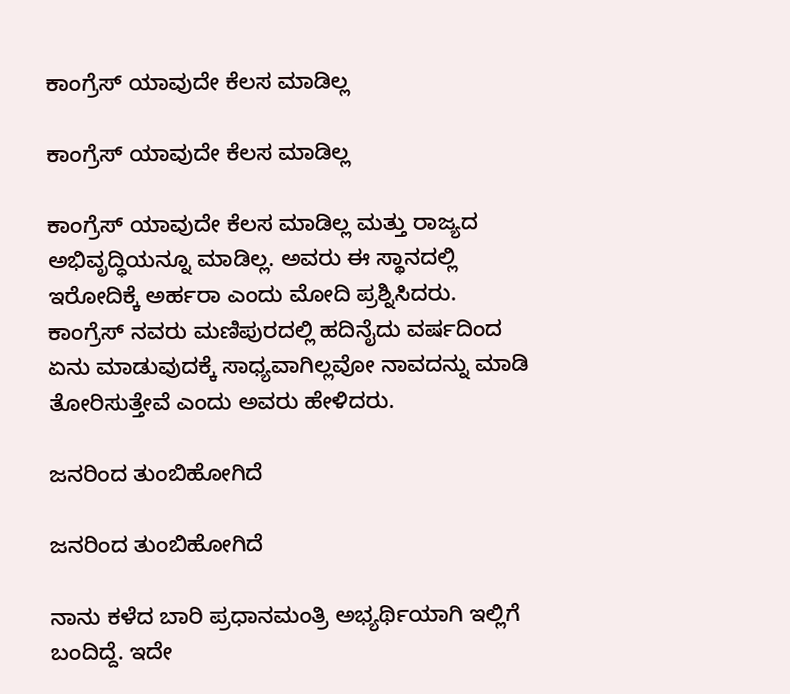ಕಾಂಗ್ರೆಸ್ ಯಾವುದೇ ಕೆಲಸ ಮಾಡಿಲ್ಲ

ಕಾಂಗ್ರೆಸ್ ಯಾವುದೇ ಕೆಲಸ ಮಾಡಿಲ್ಲ

ಕಾಂಗ್ರೆಸ್ ಯಾವುದೇ ಕೆಲಸ ಮಾಡಿಲ್ಲ ಮತ್ತು ರಾಜ್ಯದ ಅಭಿವೃದ್ಧಿಯನ್ನೂ ಮಾಡಿಲ್ಲ. ಅವರು ಈ ಸ್ಥಾನದಲ್ಲಿ ಇರೋದಿಕ್ಕೆ ಅರ್ಹರಾ ಎಂದು ಮೋದಿ ಪ್ರಶ್ನಿಸಿದರು. ಕಾಂಗ್ರೆಸ್ ನವರು ಮಣಿಪುರದಲ್ಲಿ ಹದಿನೈದು ವರ್ಷದಿಂದ ಏನು ಮಾಡುವುದಕ್ಕೆ ಸಾಧ್ಯವಾಗಿಲ್ಲವೋ ನಾವದನ್ನು ಮಾಡಿ ತೋರಿಸುತ್ತೇವೆ ಎಂದು ಅವರು ಹೇಳಿದರು.

ಜನರಿಂದ ತುಂಬಿಹೋಗಿದೆ

ಜನರಿಂದ ತುಂಬಿಹೋಗಿದೆ

ನಾನು ಕಳೆದ ಬಾರಿ ಪ್ರಧಾನಮಂತ್ರಿ ಅಭ್ಯರ್ಥಿಯಾಗಿ ಇಲ್ಲಿಗೆ ಬಂದಿದ್ದೆ. ಇದೇ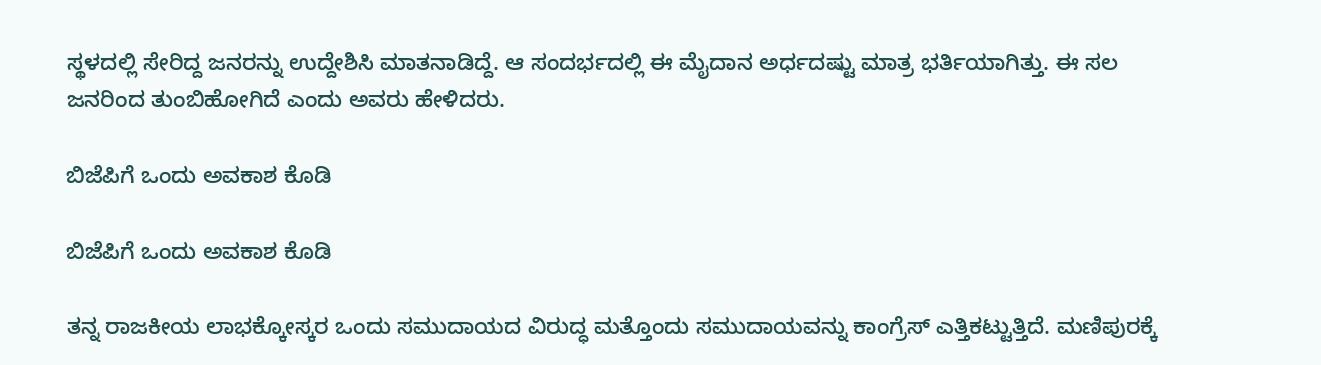ಸ್ಥಳದಲ್ಲಿ ಸೇರಿದ್ದ ಜನರನ್ನು ಉದ್ದೇಶಿಸಿ ಮಾತನಾಡಿದ್ದೆ. ಆ ಸಂದರ್ಭದಲ್ಲಿ ಈ ಮೈದಾನ ಅರ್ಧದಷ್ಟು ಮಾತ್ರ ಭರ್ತಿಯಾಗಿತ್ತು. ಈ ಸಲ ಜನರಿಂದ ತುಂಬಿಹೋಗಿದೆ ಎಂದು ಅವರು ಹೇಳಿದರು.

ಬಿಜೆಪಿಗೆ ಒಂದು ಅವಕಾಶ ಕೊಡಿ

ಬಿಜೆಪಿಗೆ ಒಂದು ಅವಕಾಶ ಕೊಡಿ

ತನ್ನ ರಾಜಕೀಯ ಲಾಭಕ್ಕೋಸ್ಕರ ಒಂದು ಸಮುದಾಯದ ವಿರುದ್ಧ ಮತ್ತೊಂದು ಸಮುದಾಯವನ್ನು ಕಾಂಗ್ರೆಸ್ ಎತ್ತಿಕಟ್ಟುತ್ತಿದೆ. ಮಣಿಪುರಕ್ಕೆ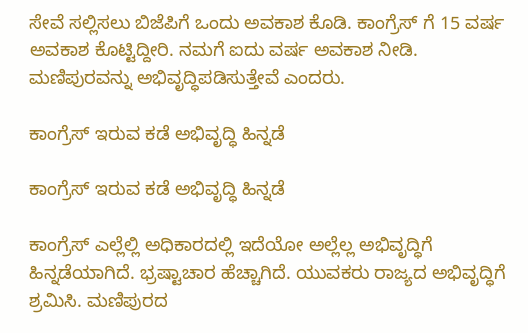ಸೇವೆ ಸಲ್ಲಿಸಲು ಬಿಜೆಪಿಗೆ ಒಂದು ಅವಕಾಶ ಕೊಡಿ. ಕಾಂಗ್ರೆಸ್ ಗೆ 15 ವರ್ಷ ಅವಕಾಶ ಕೊಟ್ಟಿದ್ದೀರಿ. ನಮಗೆ ಐದು ವರ್ಷ ಅವಕಾಶ ನೀಡಿ. ಮಣಿಪುರವನ್ನು ಅಭಿವೃದ್ಧಿಪಡಿಸುತ್ತೇವೆ ಎಂದರು.

ಕಾಂಗ್ರೆಸ್ ಇರುವ ಕಡೆ ಅಭಿವೃದ್ಧಿ ಹಿನ್ನಡೆ

ಕಾಂಗ್ರೆಸ್ ಇರುವ ಕಡೆ ಅಭಿವೃದ್ಧಿ ಹಿನ್ನಡೆ

ಕಾಂಗ್ರೆಸ್ ಎಲ್ಲೆಲ್ಲಿ ಅಧಿಕಾರದಲ್ಲಿ ಇದೆಯೋ ಅಲ್ಲೆಲ್ಲ ಅಭಿವೃದ್ಧಿಗೆ ಹಿನ್ನಡೆಯಾಗಿದೆ. ಭ್ರಷ್ಟಾಚಾರ ಹೆಚ್ಚಾಗಿದೆ. ಯುವಕರು ರಾಜ್ಯದ ಅಭಿವೃದ್ಧಿಗೆ ಶ್ರಮಿಸಿ. ಮಣಿಪುರದ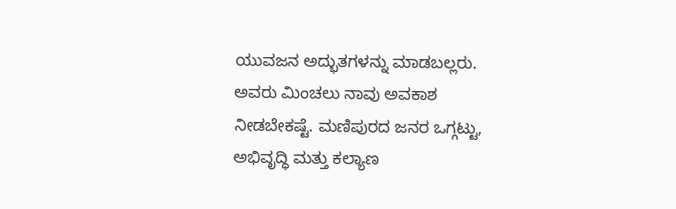ಯುವಜನ ಅದ್ಭುತಗಳನ್ನು ಮಾಡಬಲ್ಲರು. ಅವರು ಮಿಂಚಲು ನಾವು ಅವಕಾಶ ನೀಡಬೇಕಷ್ಟೆ. ಮಣಿಪುರದ ಜನರ ಒಗ್ಗಟ್ಟು, ಅಭಿವೃದ್ಧಿ ಮತ್ತು ಕಲ್ಯಾಣ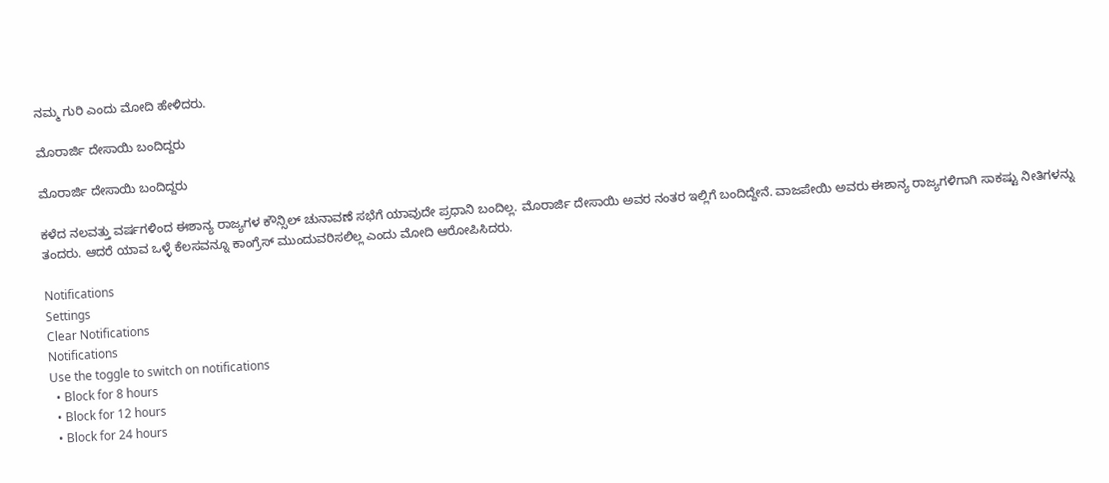ನಮ್ಮ ಗುರಿ ಎಂದು ಮೋದಿ ಹೇಳಿದರು.

ಮೊರಾರ್ಜಿ ದೇಸಾಯಿ ಬಂದಿದ್ದರು

ಮೊರಾರ್ಜಿ ದೇಸಾಯಿ ಬಂದಿದ್ದರು

ಕಳೆದ ನಲವತ್ತು ವರ್ಷಗಳಿಂದ ಈಶಾನ್ಯ ರಾಜ್ಯಗಳ ಕೌನ್ಸಿಲ್ ಚುನಾವಣೆ ಸಭೆಗೆ ಯಾವುದೇ ಪ್ರಧಾನಿ ಬಂದಿಲ್ಲ. ಮೊರಾರ್ಜಿ ದೇಸಾಯಿ ಅವರ ನಂತರ ಇಲ್ಲಿಗೆ ಬಂದಿದ್ದೇನೆ. ವಾಜಪೇಯಿ ಅವರು ಈಶಾನ್ಯ ರಾಜ್ಯಗಳಿಗಾಗಿ ಸಾಕಷ್ಟು ನೀತಿಗಳನ್ನು ತಂದರು. ಆದರೆ ಯಾವ ಒಳ್ಳೆ ಕೆಲಸವನ್ನೂ ಕಾಂಗ್ರೆಸ್ ಮುಂದುವರಿಸಲಿಲ್ಲ ಎಂದು ಮೋದಿ ಆರೋಪಿಸಿದರು.

Notifications
Settings
Clear Notifications
Notifications
Use the toggle to switch on notifications
  • Block for 8 hours
  • Block for 12 hours
  • Block for 24 hours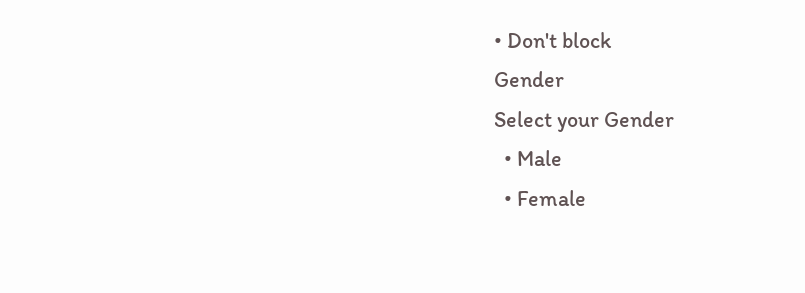• Don't block
Gender
Select your Gender
  • Male
  • Female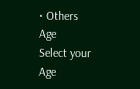• Others
Age
Select your Age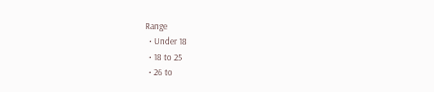Range
  • Under 18
  • 18 to 25
  • 26 to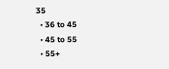35
  • 36 to 45
  • 45 to 55
  • 55+